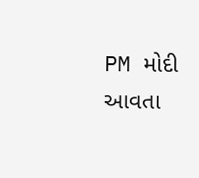PM મોદી આવતા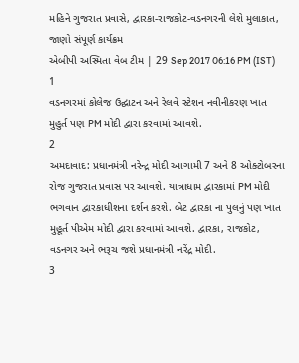મહિને ગુજરાત પ્રવાસે, દ્વારકા-રાજકોટ-વડનગરની લેશે મુલાકાત, જાણો સંપૂર્ણ કાર્યક્રમ
એબીપી અસ્મિતા વેબ ટીમ | 29 Sep 2017 06:16 PM (IST)
1
વડનગરમાં કોલેજ ઉદ્ઘાટન અને રેલવે સ્ટેશન નવીનીકરણ ખાત મુહુર્ત પણ PM મોદી દ્વારા કરવામાં આવશે.
2
અમદાવાદ: પ્રધાનમંત્રી નરેન્દ્ર મોદી આગામી 7 અને 8 ઓક્ટોબરના રોજ ગુજરાત પ્રવાસ પર આવશે. યાત્રાધામ દ્વારકામાં PM મોદી ભગવાન દ્વારકાધીશના દર્શન કરશે. બેટ દ્વારકા ના પુલનું પણ ખાત મુહૂર્ત પીએમ મોદી દ્વારા કરવામાં આવશે. દ્વારકા, રાજકોટ, વડનગર અને ભરૂચ જશે પ્રધાનમંત્રી નરેંદ્ર મોદી.
3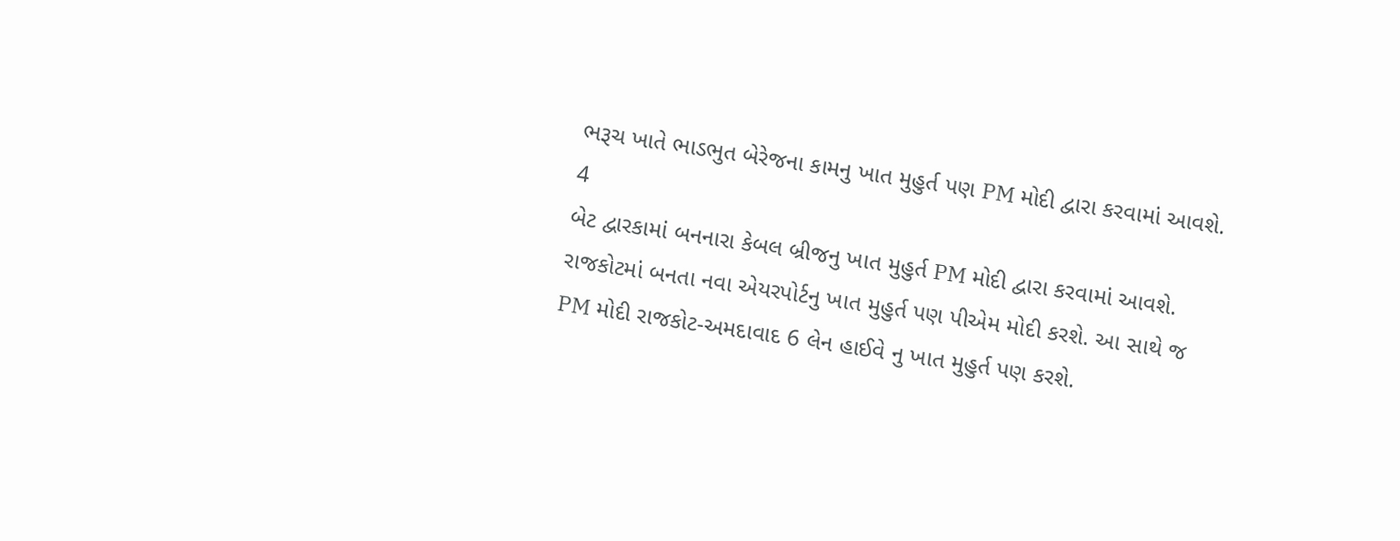ભરૂચ ખાતે ભાડભુત બેરેજના કામનુ ખાત મુહુર્ત પણ PM મોદી દ્વારા કરવામાં આવશે.
4
બેટ દ્વારકામાં બનનારા કેબલ બ્રીજનુ ખાત મુહુર્ત PM મોદી દ્વારા કરવામાં આવશે. રાજકોટમાં બનતા નવા એયરપોર્ટનુ ખાત મુહુર્ત પણ પીએમ મોદી કરશે. આ સાથે જ PM મોદી રાજકોટ-અમદાવાદ 6 લેન હાઈવે નુ ખાત મુહુર્ત પણ કરશે.